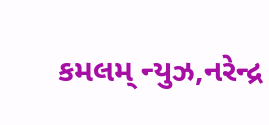કમલમ્ ન્યુઝ,નરેન્દ્ર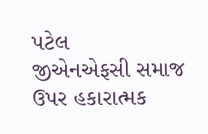પટેલ
જીએનએફસી સમાજ ઉપર હકારાત્મક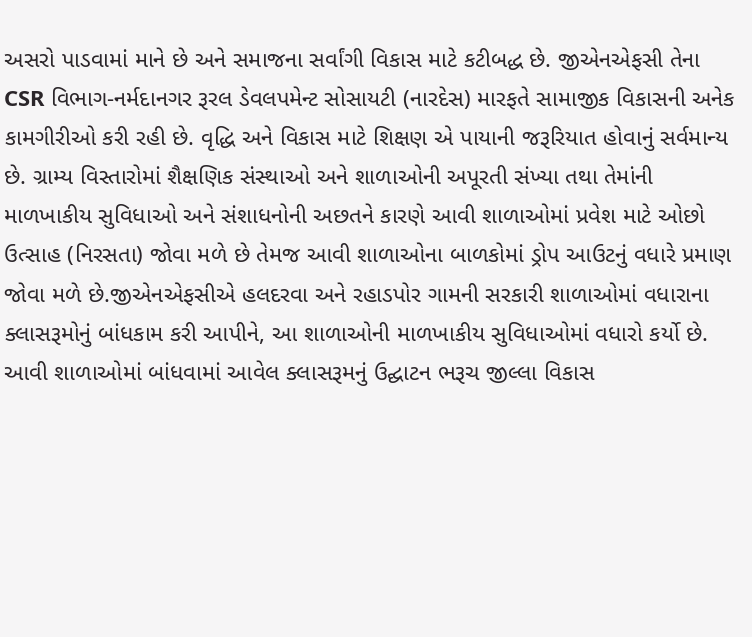અસરો પાડવામાં માને છે અને સમાજના સર્વાંગી વિકાસ માટે કટીબદ્ધ છે. જીએનએફસી તેના CSR વિભાગ-નર્મદાનગર રૂરલ ડેવલપમેન્ટ સોસાયટી (નારદેસ) મારફતે સામાજીક વિકાસની અનેક કામગીરીઓ કરી રહી છે. વૃદ્ધિ અને વિકાસ માટે શિક્ષણ એ પાયાની જરૂરિયાત હોવાનું સર્વમાન્ય છે. ગ્રામ્ય વિસ્તારોમાં શૈક્ષણિક સંસ્થાઓ અને શાળાઓની અપૂરતી સંખ્યા તથા તેમાંની માળખાકીય સુવિધાઓ અને સંશાધનોની અછતને કારણે આવી શાળાઓમાં પ્રવેશ માટે ઓછો ઉત્સાહ (નિરસતા) જોવા મળે છે તેમજ આવી શાળાઓના બાળકોમાં ડ્રોપ આઉટનું વધારે પ્રમાણ જોવા મળે છે.જીએનએફસીએ હલદરવા અને રહાડપોર ગામની સરકારી શાળાઓમાં વધારાના ક્લાસરૂમોનું બાંધકામ કરી આપીને, આ શાળાઓની માળખાકીય સુવિધાઓમાં વધારો કર્યો છે. આવી શાળાઓમાં બાંધવામાં આવેલ ક્લાસરૂમનું ઉદ્ઘાટન ભરૂચ જીલ્લા વિકાસ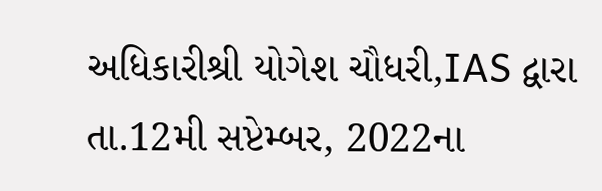અધિકારીશ્રી યોગેશ ચૌધરી,IAS દ્વારા તા.12મી સપ્ટેમ્બર, 2022ના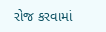રોજ કરવામાં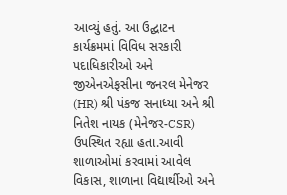આવ્યું હતું. આ ઉદ્ઘાટન કાર્યક્રમમાં વિવિધ સરકારી પદાધિકારીઓ અને જીએનએફસીના જનરલ મેનેજર (HR) શ્રી પંકજ સનાધ્યા અને શ્રી નિતેશ નાયક (મેનેજર-CSR) ઉપસ્થિત રહ્યા હતા.આવી શાળાઓમાં કરવામાં આવેલ વિકાસ, શાળાના વિદ્યાર્થીઓ અને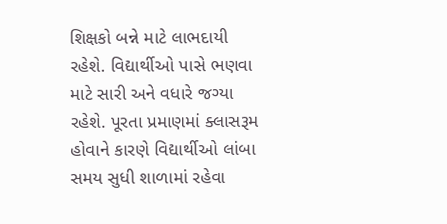શિક્ષકો બન્ને માટે લાભદાયી રહેશે. વિદ્યાર્થીઓ પાસે ભણવા માટે સારી અને વધારે જગ્યા રહેશે. પૂરતા પ્રમાણમાં ક્લાસરૂમ હોવાને કારણે વિદ્યાર્થીઓ લાંબા સમય સુધી શાળામાં રહેવા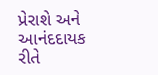પ્રેરાશે અને આનંદદાયક રીતે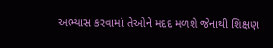અભ્યાસ કરવામાં તેઓને મદદ મળશે જેનાથી શિક્ષણ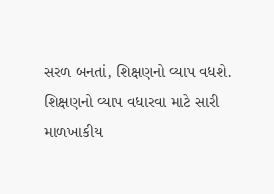સરળ બનતાં, શિક્ષણનો વ્યાપ વધશે. શિક્ષણનો વ્યાપ વધારવા માટે સારી માળખાકીય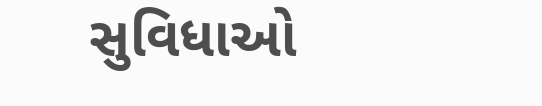સુવિધાઓ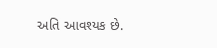અતિ આવશ્યક છે.